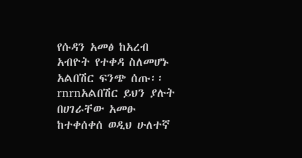የሱዳን አመፅ ከአረብ አብዮት የተቀዳ ስለመሆኑ አልበሽር ፍንጭ ሰጡ፡፡rnrnአልበሽር ይህን ያሉት በሀገራቸው አመፁ ከተቀሰቀሰ ወዲህ ሁለተኛ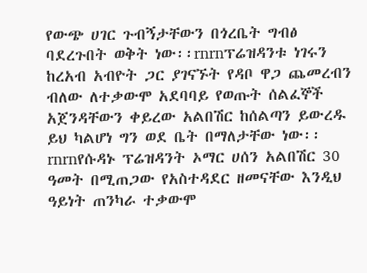የውጭ ሀገር ጉብኝታቸውን በጎረቤት ግብፅ ባደረጉበት ወቅት ነው፡፡rnrnፕሬዝዳንቱ ነገሩን ከረአብ አብዮት ጋር ያገናኙት የዳቦ ዋጋ ጨመረብን ብለው ለተቃውሞ አደባባይ የወጡት ሰልፈኞች አጀንዳቸውን ቀይረው አልበሽር ከሰልጣን ይውረዱ ይህ ካልሆነ ግን ወደ ቤት በማለታቸው ነው፡፡rnrnየሱዳኑ ፕሬዝዳንት ኦማር ሀሰን አልበሽር 30 ዓመት በሚጠጋው የአስተዳደር ዘመናቸው እንዲህ ዓይነት ጠንካራ ተቃውሞ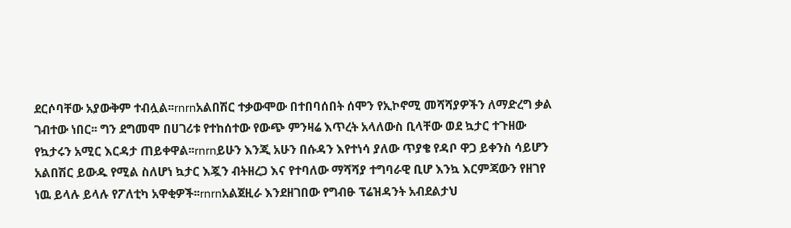ደርሶባቸው አያውቅም ተብሏል፡፡rnrnአልበሽር ተቃውሞው በተበባሰበት ሰሞን የኢኮኖሚ መሻሻያዎችን ለማድረግ ቃል ገብተው ነበር፡፡ ግን ደግመሞ በሀገሪቱ የተከሰተው የውጭ ምንዛሬ እጥረት አላለውስ ቢላቸው ወደ ኳታር ተጉዘው የኳታሩን አሚር እርዳታ ጠይቀዋል፡፡rnrnይሁን እንጂ አሁን በሱዳን እየተነሳ ያለው ጥያቄ የዳቦ ዋጋ ይቀንስ ሳይሆን አልበሽር ይውዱ የሚል ስለሆነ ኳታር እጇን ብትዘረጋ እና የተባለው ማሻሻያ ተግባራዊ ቢሆ እንኳ እርምጃውን የዘገየ ነዉ ይላሉ ይላሉ የፖለቲካ አዋቂዎች፡፡rnrnአልጀዚራ እንደዘገበው የግብፁ ፕሬዝዳንት አብደልታህ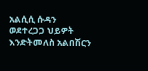አልሲሲ ሱዳን ወደተረጋጋ ህይዎት እንድትመለስ አልበሽርን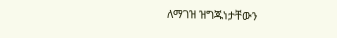ለማገዝ ዝግጁነታቸውን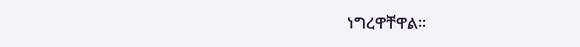ነግረዋቸዋል፡፡